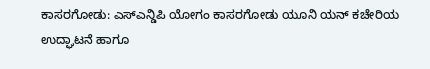ಕಾಸರಗೋಡು: ಎಸ್ಎನ್ಡಿಪಿ ಯೋಗಂ ಕಾಸರಗೋಡು ಯೂನಿ ಯನ್ ಕಚೇರಿಯ ಉದ್ಘಾಟನೆ ಹಾಗೂ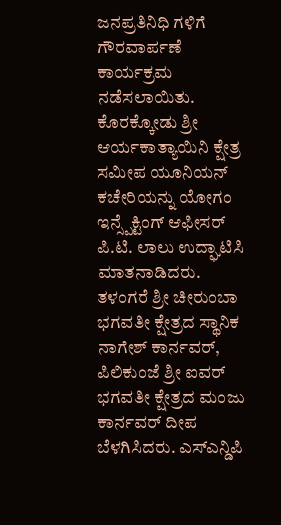ಜನಪ್ರತಿನಿಧಿ ಗಳಿಗೆ ಗೌರವಾರ್ಪಣೆ ಕಾರ್ಯಕ್ರಮ ನಡೆಸಲಾಯಿತು. ಕೊರಕ್ಕೋಡು ಶ್ರೀ ಆರ್ಯಕಾತ್ಯಾಯಿನಿ ಕ್ಷೇತ್ರ ಸಮೀಪ ಯೂನಿಯನ್ ಕಚೇರಿಯನ್ನು ಯೋಗಂ ಇನ್ಸ್ಪೆಕ್ಟಿಂಗ್ ಆಫೀಸರ್ ಪಿ.ಟಿ. ಲಾಲು ಉದ್ಘಾಟಿಸಿ ಮಾತನಾಡಿದರು. ತಳಂಗರೆ ಶ್ರೀ ಚೀರುಂಬಾ ಭಗವತೀ ಕ್ಷೇತ್ರದ ಸ್ಥಾನಿಕ ನಾಗೇಶ್ ಕಾರ್ನವರ್, ಪಿಲಿಕುಂಜೆ ಶ್ರೀ ಐವರ್ ಭಗವತೀ ಕ್ಷೇತ್ರದ ಮಂಜು ಕಾರ್ನವರ್ ದೀಪ ಬೆಳಗಿಸಿದರು. ಎಸ್ಎನ್ಡಿಪಿ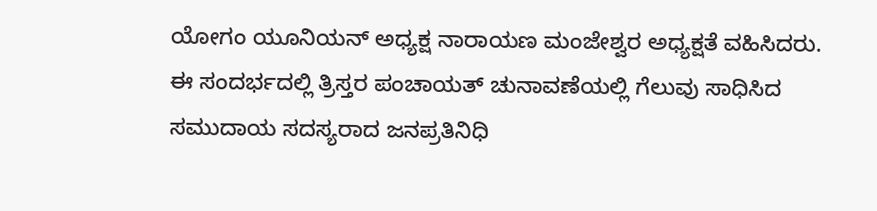ಯೋಗಂ ಯೂನಿಯನ್ ಅಧ್ಯಕ್ಷ ನಾರಾಯಣ ಮಂಜೇಶ್ವರ ಅಧ್ಯಕ್ಷತೆ ವಹಿಸಿದರು. ಈ ಸಂದರ್ಭದಲ್ಲಿ ತ್ರಿಸ್ತರ ಪಂಚಾಯತ್ ಚುನಾವಣೆಯಲ್ಲಿ ಗೆಲುವು ಸಾಧಿಸಿದ ಸಮುದಾಯ ಸದಸ್ಯರಾದ ಜನಪ್ರತಿನಿಧಿ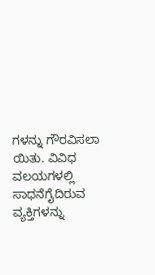ಗಳನ್ನು ಗೌರವಿಸಲಾ ಯಿತು. ವಿವಿಧ ವಲಯಗಳಲ್ಲಿ ಸಾಧನೆಗೈದಿರುವ ವ್ಯಕ್ತಿಗಳನ್ನು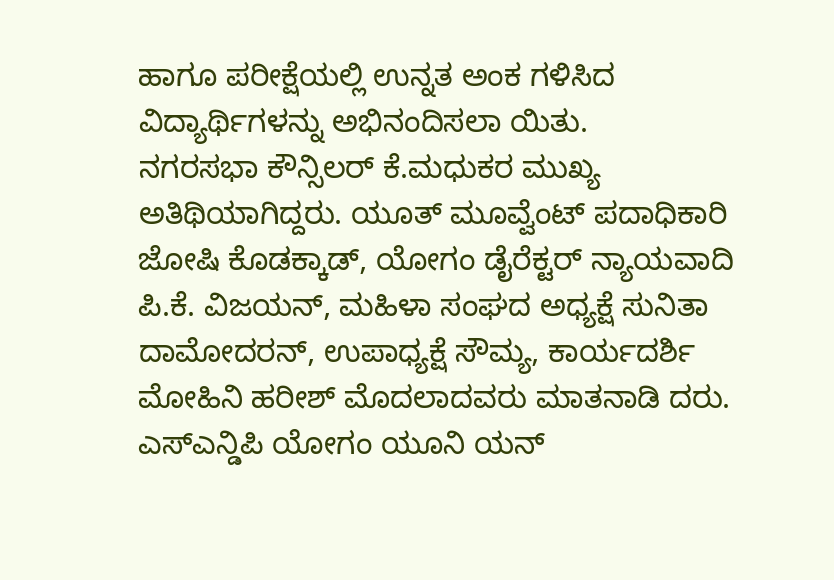ಹಾಗೂ ಪರೀಕ್ಷೆಯಲ್ಲಿ ಉನ್ನತ ಅಂಕ ಗಳಿಸಿದ ವಿದ್ಯಾರ್ಥಿಗಳನ್ನು ಅಭಿನಂದಿಸಲಾ ಯಿತು.
ನಗರಸಭಾ ಕೌನ್ಸಿಲರ್ ಕೆ.ಮಧುಕರ ಮುಖ್ಯ ಅತಿಥಿಯಾಗಿದ್ದರು. ಯೂತ್ ಮೂವ್ವೆಂಟ್ ಪದಾಧಿಕಾರಿ ಜೋಷಿ ಕೊಡಕ್ಕಾಡ್, ಯೋಗಂ ಡೈರೆಕ್ಟರ್ ನ್ಯಾಯವಾದಿ ಪಿ.ಕೆ. ವಿಜಯನ್, ಮಹಿಳಾ ಸಂಘದ ಅಧ್ಯಕ್ಷೆ ಸುನಿತಾ ದಾಮೋದರನ್, ಉಪಾಧ್ಯಕ್ಷೆ ಸೌಮ್ಯ, ಕಾರ್ಯದರ್ಶಿ ಮೋಹಿನಿ ಹರೀಶ್ ಮೊದಲಾದವರು ಮಾತನಾಡಿ ದರು. ಎಸ್ಎನ್ಡಿಪಿ ಯೋಗಂ ಯೂನಿ ಯನ್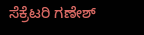ಸೆಕ್ರೆಟರಿ ಗಣೇಶ್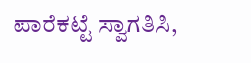ಪಾರೆಕಟ್ಟೆ ಸ್ವಾಗತಿಸಿ,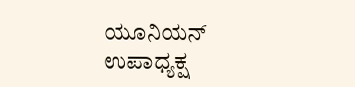ಯೂನಿಯನ್ ಉಪಾಧ್ಯಕ್ಷ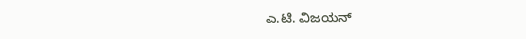ಎ.ಟಿ. ವಿಜಯನ್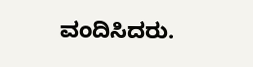ವಂದಿಸಿದರು.